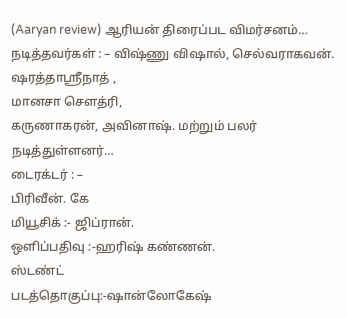(Aaryan review) ஆரியன் திரைப்பட விமர்சனம்…
நடித்தவர்கள் : – விஷ்ணு விஷால், செல்வராகவன்.
ஷரத்தாஸ்ரீநாத் ,
மானசா செளத்ரி,
கருணாகரன், அவினாஷ். மற்றும் பலர் நடித்துள்ளனர்…
டைரக்டர் : –
பிரிவீன். கே
மியூசிக் :- ஜிப்ரான்.
ஒளிப்பதிவு :-ஹரிஷ் கண்ணன்.
ஸ்டண்ட்
படத்தொகுப்பு:-ஷான்லோகேஷ்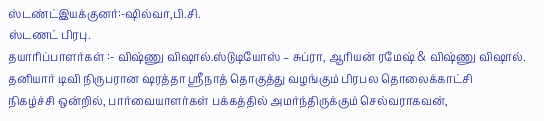ஸ்டண்ட்இயக்குனர்:-ஷில்வா,பி.சி.
ஸ்டணட் பிரபு.
தயாரிப்பாளர்கள் :- விஷ்ணு விஷால்.ஸ்டுடியோஸ் – சுப்ரா, ஆரியன் ரமேஷ் & விஷ்ணு விஷால்.
தனியார் டிவி நிருபரான ஷரத்தா ஸ்ரீநாத் தொகுத்து வழங்கும் பிரபல தொலைக்காட்சி
நிகழ்ச்சி ஒன்றில், பார்வையாளர்கள் பக்கத்தில் அமர்ந்திருக்கும் செல்வராகவன்,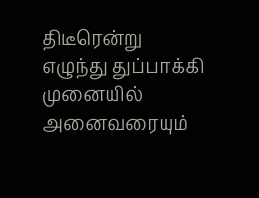திடீரென்று எழுந்து துப்பாக்கி முனையில் அனைவரையும்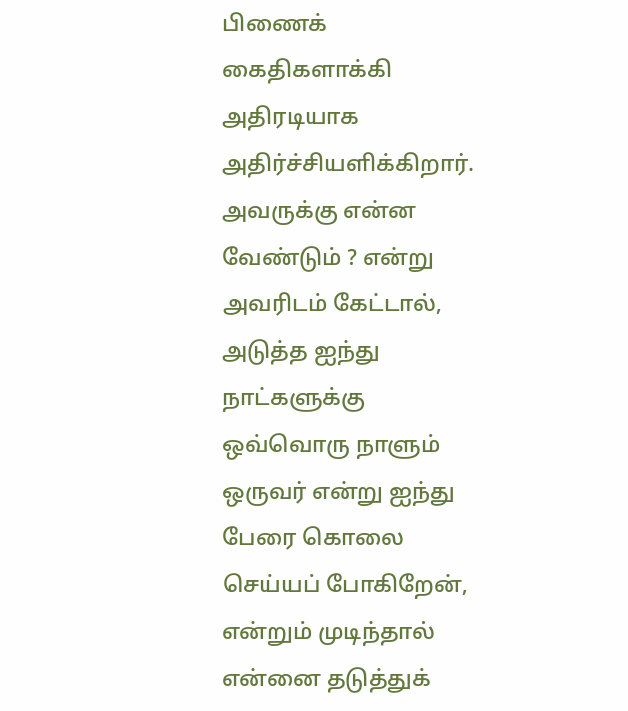பிணைக் கைதிகளாக்கி அதிரடியாக அதிர்ச்சியளிக்கிறார்.
அவருக்கு என்ன வேண்டும் ? என்று அவரிடம் கேட்டால்,
அடுத்த ஐந்து நாட்களுக்கு ஒவ்வொரு நாளும்
ஒருவர் என்று ஐந்து பேரை கொலை செய்யப் போகிறேன்,
என்றும் முடிந்தால் என்னை தடுத்துக்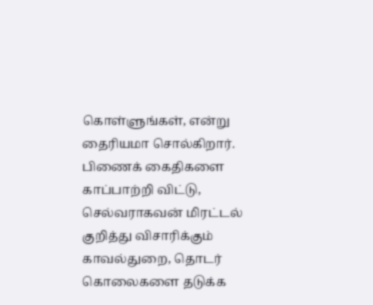கொள்ளுங்கள், என்று தைரியமா சொல்கிறார்.
பிணைக் கைதிகளை காப்பாற்றி விட்டு, செல்வராகவன் மிரட்டல் குறித்து விசாரிக்கும்
காவல்துறை, தொடர் கொலைகளை தடுக்க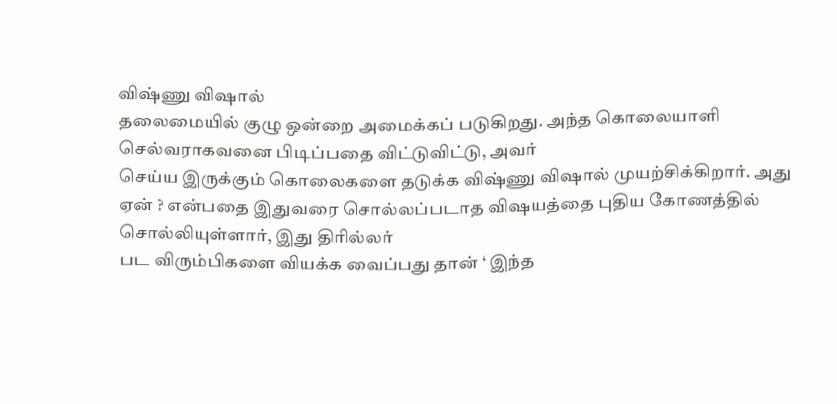விஷ்ணு விஷால்
தலைமையில் குழு ஒன்றை அமைக்கப் படுகிறது. அந்த கொலையாளி செல்வராகவனை பிடிப்பதை விட்டுவிட்டு, அவர்
செய்ய இருக்கும் கொலைகளை தடுக்க விஷ்ணு விஷால் முயற்சிக்கிறார். அது
ஏன் ? என்பதை இதுவரை சொல்லப்படாத விஷயத்தை புதிய கோணத்தில் சொல்லியுள்ளார், இது திரில்லர்
பட விரும்பிகளை வியக்க வைப்பது தான் ‘ இந்த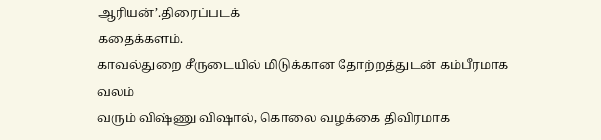ஆரியன்’.திரைப்படக்
கதைக்களம்.
காவல்துறை சீருடையில் மிடுக்கான தோற்றத்துடன் கம்பீரமாக வலம்
வரும் விஷ்ணு விஷால், கொலை வழக்கை திவிரமாக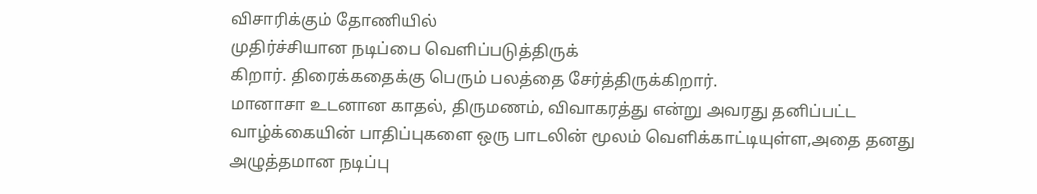விசாரிக்கும் தோணியில்
முதிர்ச்சியான நடிப்பை வெளிப்படுத்திருக்
கிறார். திரைக்கதைக்கு பெரும் பலத்தை சேர்த்திருக்கிறார்.
மானாசா உடனான காதல், திருமணம், விவாகரத்து என்று அவரது தனிப்பட்ட
வாழ்க்கையின் பாதிப்புகளை ஒரு பாடலின் மூலம் வெளிக்காட்டியுள்ள,அதை தனது அழுத்தமான நடிப்பு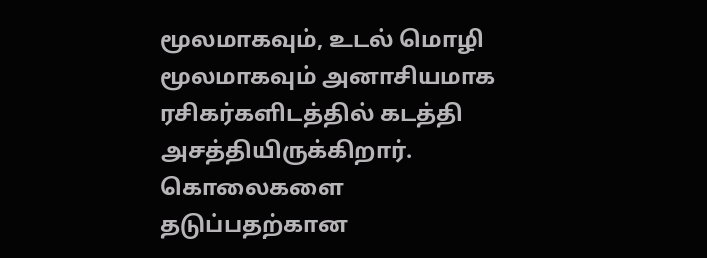மூலமாகவும், உடல் மொழி மூலமாகவும் அனாசியமாக
ரசிகர்களிடத்தில் கடத்தி அசத்தியிருக்கிறார்.
கொலைகளை தடுப்பதற்கான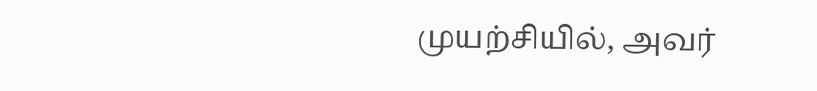முயற்சியில், அவர்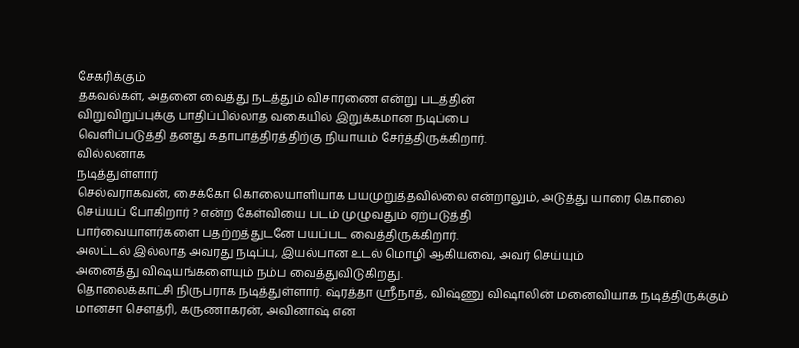சேகரிக்கும்
தகவல்கள், அதனை வைத்து நடத்தும் விசாரணை என்று படத்தின்
விறுவிறுப்புக்கு பாதிப்பில்லாத வகையில் இறுக்கமான நடிப்பை
வெளிப்படுத்தி தனது கதாபாத்திரத்திற்கு நியாயம் சேர்த்திருக்கிறார்.
வில்லனாக
நடித்துள்ளார்
செல்வராகவன், சைக்கோ கொலையாளியாக பயமுறுத்தவில்லை என்றாலும், அடுத்து யாரை கொலை
செய்யப் போகிறார் ? என்ற கேள்வியை படம் முழுவதும் ஏற்படுத்தி
பார்வையாளர்களை பதற்றத்துடனே பயப்பட வைத்திருக்கிறார்.
அலட்டல் இல்லாத அவரது நடிப்பு, இயல்பான உடல் மொழி ஆகியவை, அவர் செய்யும்
அனைத்து விஷயங்களையும் நம்ப வைத்துவிடுகிறது.
தொலைக்காட்சி நிருபராக நடித்துள்ளார். ஷ்ரத்தா ஸ்ரீநாத், விஷ்ணு விஷாலின் மனைவியாக நடித்திருக்கும்
மானசா செளத்ரி, கருணாகரன், அவினாஷ் என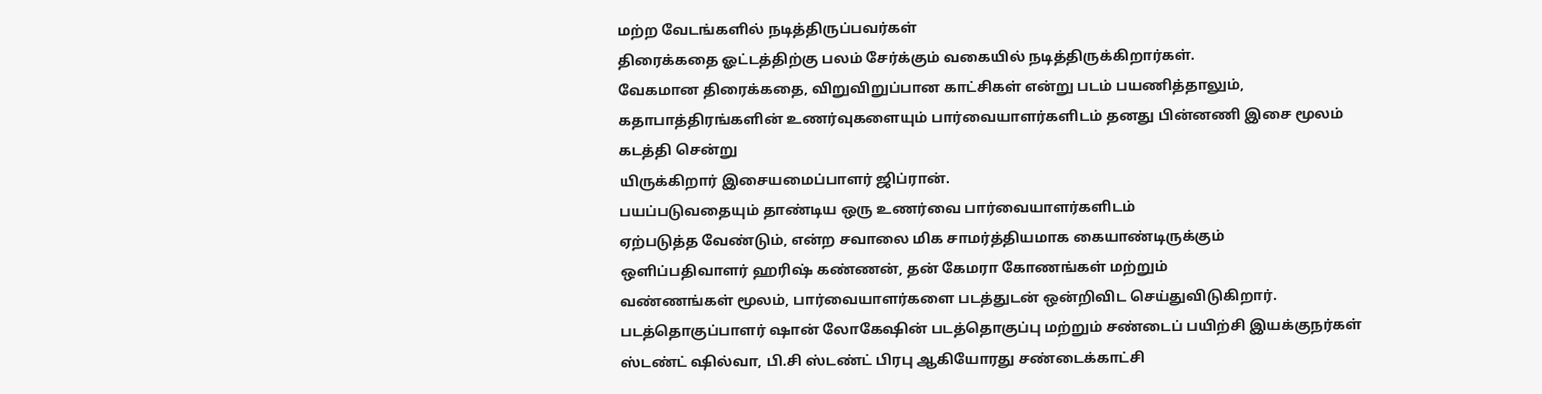மற்ற வேடங்களில் நடித்திருப்பவர்கள்
திரைக்கதை ஓட்டத்திற்கு பலம் சேர்க்கும் வகையில் நடித்திருக்கிறார்கள்.
வேகமான திரைக்கதை, விறுவிறுப்பான காட்சிகள் என்று படம் பயணித்தாலும்,
கதாபாத்திரங்களின் உணர்வுகளையும் பார்வையாளர்களிடம் தனது பின்னணி இசை மூலம்
கடத்தி சென்று
யிருக்கிறார் இசையமைப்பாளர் ஜிப்ரான்.
பயப்படுவதையும் தாண்டிய ஒரு உணர்வை பார்வையாளர்களிடம்
ஏற்படுத்த வேண்டும், என்ற சவாலை மிக சாமர்த்தியமாக கையாண்டிருக்கும்
ஒளிப்பதிவாளர் ஹரிஷ் கண்ணன், தன் கேமரா கோணங்கள் மற்றும்
வண்ணங்கள் மூலம், பார்வையாளர்களை படத்துடன் ஒன்றிவிட செய்துவிடுகிறார்.
படத்தொகுப்பாளர் ஷான் லோகேஷின் படத்தொகுப்பு மற்றும் சண்டைப் பயிற்சி இயக்குநர்கள்
ஸ்டண்ட் ஷில்வா, பி.சி ஸ்டண்ட் பிரபு ஆகியோரது சண்டைக்காட்சி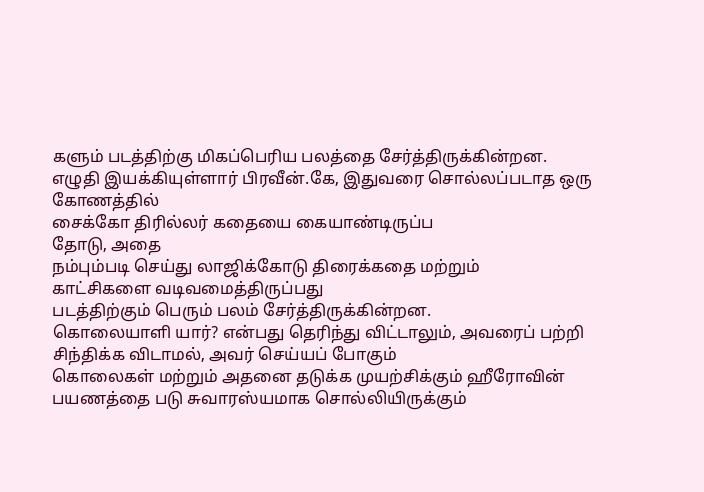களும் படத்திற்கு மிகப்பெரிய பலத்தை சேர்த்திருக்கின்றன.
எழுதி இயக்கியுள்ளார் பிரவீன்.கே, இதுவரை சொல்லப்படாத ஒரு கோணத்தில்
சைக்கோ திரில்லர் கதையை கையாண்டிருப்ப
தோடு, அதை
நம்பும்படி செய்து லாஜிக்கோடு திரைக்கதை மற்றும்
காட்சிகளை வடிவமைத்திருப்பது
படத்திற்கும் பெரும் பலம் சேர்த்திருக்கின்றன.
கொலையாளி யார்? என்பது தெரிந்து விட்டாலும், அவரைப் பற்றி சிந்திக்க விடாமல், அவர் செய்யப் போகும்
கொலைகள் மற்றும் அதனை தடுக்க முயற்சிக்கும் ஹீரோவின்
பயணத்தை படு சுவாரஸ்யமாக சொல்லியிருக்கும்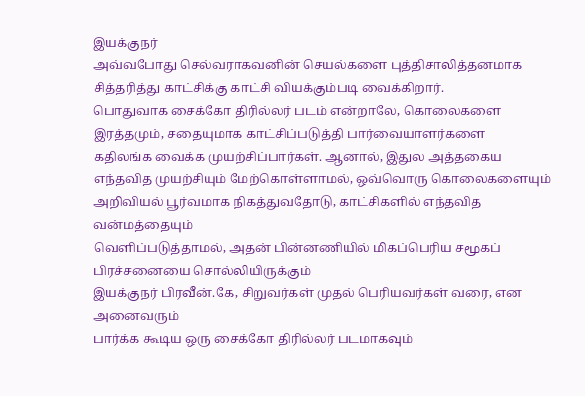இயக்குநர்
அவ்வபோது செல்வராகவனின் செயல்களை புத்திசாலித்தனமாக
சித்தரித்து காட்சிக்கு காட்சி வியக்கும்படி வைக்கிறார்.
பொதுவாக சைக்கோ திரில்லர் படம் என்றாலே, கொலைகளை
இரத்தமும், சதையுமாக காட்சிப்படுத்தி பார்வையாளர்களை
கதிலங்க வைக்க முயற்சிப்பார்கள். ஆனால், இதுல அத்தகைய
எந்தவித முயற்சியும் மேற்கொள்ளாமல், ஒவ்வொரு கொலைகளையும்
அறிவியல் பூர்வமாக நிகத்துவதோடு, காட்சிகளில் எந்தவித வன்மத்தையும்
வெளிப்படுத்தாமல், அதன் பின்னணியில் மிகப்பெரிய சமூகப் பிரச்சனையை சொல்லியிருக்கும்
இயக்குநர் பிரவீன்.கே, சிறுவர்கள் முதல் பெரியவர்கள் வரை, என அனைவரும்
பார்க்க கூடிய ஒரு சைக்கோ திரில்லர் படமாகவும்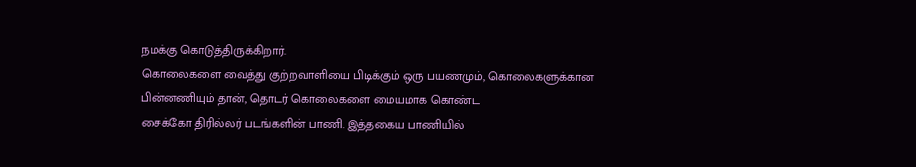நமக்கு கொடுத்திருக்கிறார்.
கொலைகளை வைத்து குற்றவாளியை பிடிக்கும் ஒரு பயணமும், கொலைகளுக்கான
பின்னணியும் தான், தொடர் கொலைகளை மையமாக கொண்ட
சைக்கோ திரில்லர் படங்களின் பாணி. இத்தகைய பாணியில்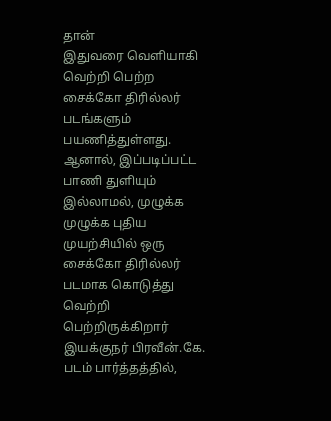தான்
இதுவரை வெளியாகி வெற்றி பெற்ற சைக்கோ திரில்லர் படங்களும் பயணித்துள்ளது.
ஆனால், இப்படிப்பட்ட பாணி துளியும் இல்லாமல், முழுக்க முழுக்க புதிய
முயற்சியில் ஒரு சைக்கோ திரில்லர் படமாக கொடுத்து வெற்றி
பெற்றிருக்கிறார் இயக்குநர் பிரவீன்.கே.
படம் பார்த்தத்தில்,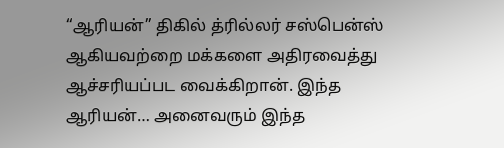“ஆரியன்” திகில் த்ரில்லர் சஸ்பென்ஸ் ஆகியவற்றை மக்களை அதிரவைத்து ஆச்சரியப்பட வைக்கிறான். இந்த
ஆரியன்… அனைவரும் இந்த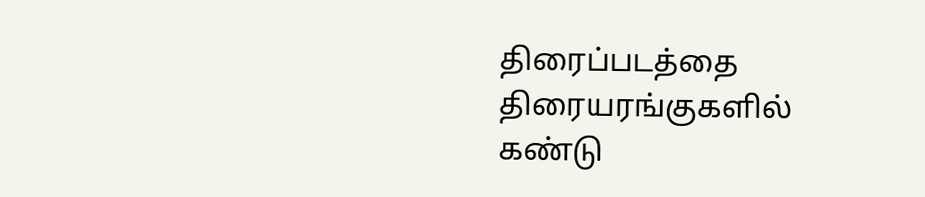திரைப்படத்தை திரையரங்குகளில் கண்டு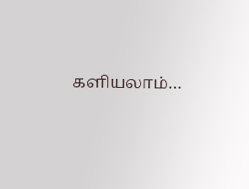களியலாம்…